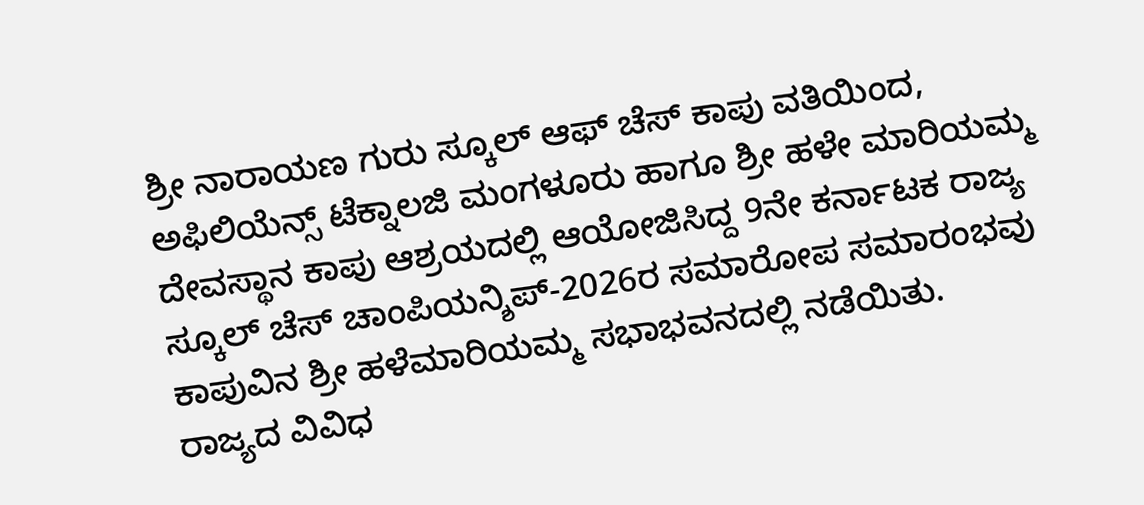ಶ್ರೀ ನಾರಾಯಣ ಗುರು ಸ್ಕೂಲ್ ಆಫ್ ಚೆಸ್ ಕಾಪು ವತಿಯಿಂದ, ಅಫಿಲಿಯೆನ್ಸ್ ಟೆಕ್ನಾಲಜಿ ಮಂಗಳೂರು ಹಾಗೂ ಶ್ರೀ ಹಳೇ ಮಾರಿಯಮ್ಮ ದೇವಸ್ಥಾನ ಕಾಪು ಆಶ್ರಯದಲ್ಲಿ ಆಯೋಜಿಸಿದ್ದ 9ನೇ ಕರ್ನಾಟಕ ರಾಜ್ಯ ಸ್ಕೂಲ್ ಚೆಸ್ ಚಾಂಪಿಯನ್ಶಿಪ್-2026ರ ಸಮಾರೋಪ ಸಮಾರಂಭವು ಕಾಪುವಿನ ಶ್ರೀ ಹಳೆಮಾರಿಯಮ್ಮ ಸಭಾಭವನದಲ್ಲಿ ನಡೆಯಿತು.
ರಾಜ್ಯದ ವಿವಿಧ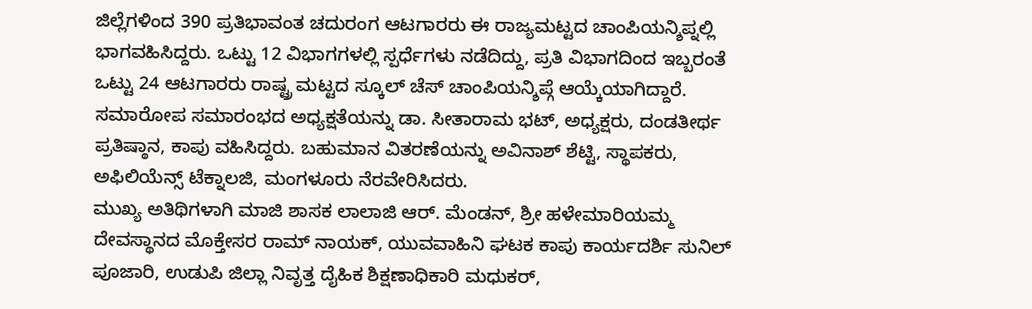ಜಿಲ್ಲೆಗಳಿಂದ 390 ಪ್ರತಿಭಾವಂತ ಚದುರಂಗ ಆಟಗಾರರು ಈ ರಾಜ್ಯಮಟ್ಟದ ಚಾಂಪಿಯನ್ಶಿಪ್ನಲ್ಲಿ ಭಾಗವಹಿಸಿದ್ದರು. ಒಟ್ಟು 12 ವಿಭಾಗಗಳಲ್ಲಿ ಸ್ಪರ್ಧೆಗಳು ನಡೆದಿದ್ದು, ಪ್ರತಿ ವಿಭಾಗದಿಂದ ಇಬ್ಬರಂತೆ ಒಟ್ಟು 24 ಆಟಗಾರರು ರಾಷ್ಟ್ರ ಮಟ್ಟದ ಸ್ಕೂಲ್ ಚೆಸ್ ಚಾಂಪಿಯನ್ಶಿಪ್ಗೆ ಆಯ್ಕೆಯಾಗಿದ್ದಾರೆ.
ಸಮಾರೋಪ ಸಮಾರಂಭದ ಅಧ್ಯಕ್ಷತೆಯನ್ನು ಡಾ. ಸೀತಾರಾಮ ಭಟ್, ಅಧ್ಯಕ್ಷರು, ದಂಡತೀರ್ಥ ಪ್ರತಿಷ್ಠಾನ, ಕಾಪು ವಹಿಸಿದ್ದರು. ಬಹುಮಾನ ವಿತರಣೆಯನ್ನು ಅವಿನಾಶ್ ಶೆಟ್ಟಿ, ಸ್ಥಾಪಕರು, ಅಫಿಲಿಯೆನ್ಸ್ ಟೆಕ್ನಾಲಜಿ, ಮಂಗಳೂರು ನೆರವೇರಿಸಿದರು.
ಮುಖ್ಯ ಅತಿಥಿಗಳಾಗಿ ಮಾಜಿ ಶಾಸಕ ಲಾಲಾಜಿ ಆರ್. ಮೆಂಡನ್, ಶ್ರೀ ಹಳೇಮಾರಿಯಮ್ಮ ದೇವಸ್ಥಾನದ ಮೊಕ್ತೇಸರ ರಾಮ್ ನಾಯಕ್, ಯುವವಾಹಿನಿ ಘಟಕ ಕಾಪು ಕಾರ್ಯದರ್ಶಿ ಸುನಿಲ್ ಪೂಜಾರಿ, ಉಡುಪಿ ಜಿಲ್ಲಾ ನಿವೃತ್ತ ದೈಹಿಕ ಶಿಕ್ಷಣಾಧಿಕಾರಿ ಮಧುಕರ್,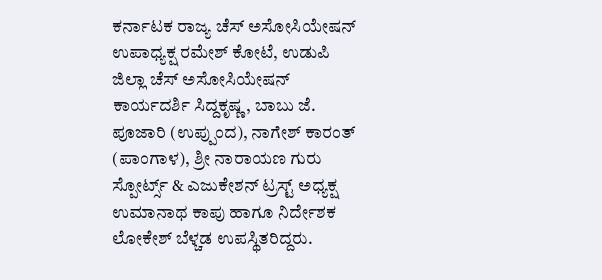ಕರ್ನಾಟಕ ರಾಜ್ಯ ಚೆಸ್ ಅಸೋಸಿಯೇಷನ್ ಉಪಾಧ್ಯಕ್ಷ ರಮೇಶ್ ಕೋಟೆ, ಉಡುಪಿ ಜಿಲ್ಲಾ ಚೆಸ್ ಅಸೋಸಿಯೇಷನ್ ಕಾರ್ಯದರ್ಶಿ ಸಿದ್ದಕೃಷ್ಣ, ಬಾಬು ಜೆ. ಪೂಜಾರಿ (ಉಪ್ಪುಂದ), ನಾಗೇಶ್ ಕಾರಂತ್ (ಪಾಂಗಾಳ), ಶ್ರೀ ನಾರಾಯಣ ಗುರು ಸ್ಪೋರ್ಟ್ಸ್ & ಎಜುಕೇಶನ್ ಟ್ರಸ್ಟ್ ಅಧ್ಯಕ್ಷ ಉಮಾನಾಥ ಕಾಪು ಹಾಗೂ ನಿರ್ದೇಶಕ ಲೋಕೇಶ್ ಬೆಳ್ಚಡ ಉಪಸ್ಥಿತರಿದ್ದರು.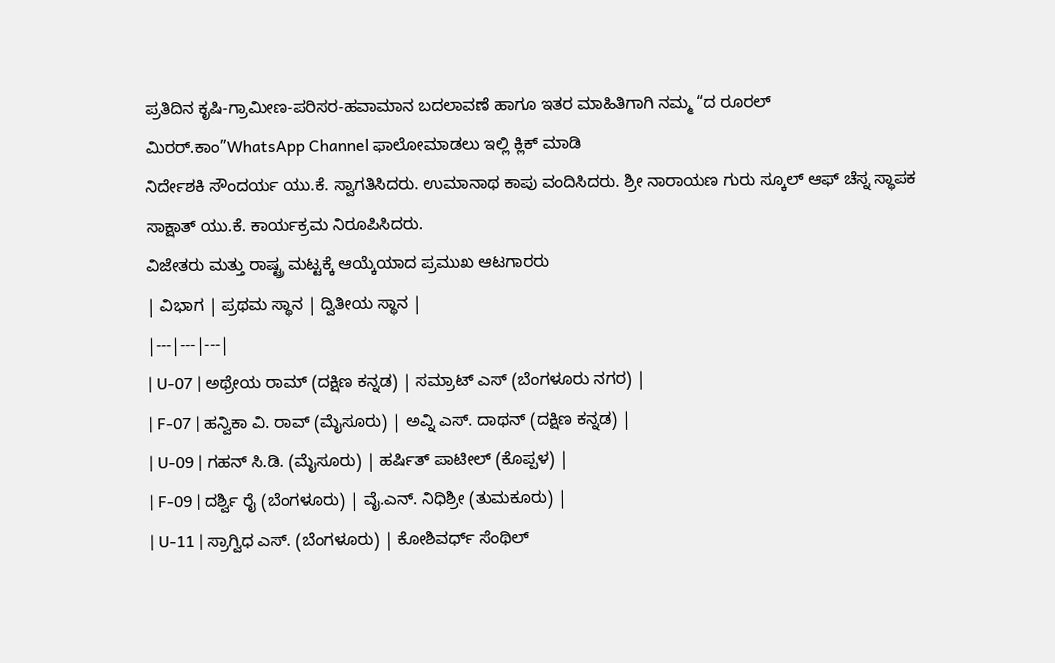ಪ್ರತಿದಿನ ಕೃಷಿ-ಗ್ರಾಮೀಣ-ಪರಿಸರ-ಹವಾಮಾನ ಬದಲಾವಣೆ ಹಾಗೂ ಇತರ ಮಾಹಿತಿಗಾಗಿ ನಮ್ಮ “ದ ರೂರಲ್ ಮಿರರ್.ಕಾಂ”WhatsApp Channel ಫಾಲೋಮಾಡಲು ಇಲ್ಲಿ ಕ್ಲಿಕ್ ಮಾಡಿ
ನಿರ್ದೇಶಕಿ ಸೌಂದರ್ಯ ಯು.ಕೆ. ಸ್ವಾಗತಿಸಿದರು. ಉಮಾನಾಥ ಕಾಪು ವಂದಿಸಿದರು. ಶ್ರೀ ನಾರಾಯಣ ಗುರು ಸ್ಕೂಲ್ ಆಫ್ ಚೆಸ್ನ ಸ್ಥಾಪಕ ಸಾಕ್ಷಾತ್ ಯು.ಕೆ. ಕಾರ್ಯಕ್ರಮ ನಿರೂಪಿಸಿದರು.
ವಿಜೇತರು ಮತ್ತು ರಾಷ್ಟ್ರ ಮಟ್ಟಕ್ಕೆ ಆಯ್ಕೆಯಾದ ಪ್ರಮುಖ ಆಟಗಾರರು
| ವಿಭಾಗ | ಪ್ರಥಮ ಸ್ಥಾನ | ದ್ವಿತೀಯ ಸ್ಥಾನ |
|---|---|---|
| U-07 | ಅಥ್ರೇಯ ರಾಮ್ (ದಕ್ಷಿಣ ಕನ್ನಡ) | ಸಮ್ರಾಟ್ ಎಸ್ (ಬೆಂಗಳೂರು ನಗರ) |
| F-07 | ಹನ್ವಿಕಾ ವಿ. ರಾವ್ (ಮೈಸೂರು) | ಅವ್ನಿ ಎಸ್. ದಾಥನ್ (ದಕ್ಷಿಣ ಕನ್ನಡ) |
| U-09 | ಗಹನ್ ಸಿ.ಡಿ. (ಮೈಸೂರು) | ಹರ್ಷಿತ್ ಪಾಟೀಲ್ (ಕೊಪ್ಪಳ) |
| F-09 | ದರ್ಶ್ವಿ ರೈ (ಬೆಂಗಳೂರು) | ವೈ.ಎನ್. ನಿಧಿಶ್ರೀ (ತುಮಕೂರು) |
| U-11 | ಸ್ರಾಗ್ವಿಧ ಎಸ್. (ಬೆಂಗಳೂರು) | ಕೋಶಿವರ್ಧ್ ಸೆಂಥಿಲ್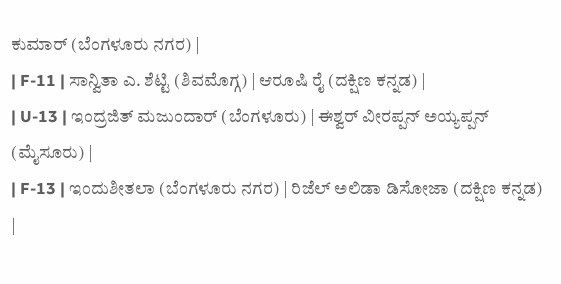ಕುಮಾರ್ (ಬೆಂಗಳೂರು ನಗರ) |
| F-11 | ಸಾನ್ವಿತಾ ಎ. ಶೆಟ್ಟಿ (ಶಿವಮೊಗ್ಗ) | ಆರೂಷಿ ರೈ (ದಕ್ಷಿಣ ಕನ್ನಡ) |
| U-13 | ಇಂದ್ರಜಿತ್ ಮಜುಂದಾರ್ (ಬೆಂಗಳೂರು) | ಈಶ್ವರ್ ವೀರಪ್ಪನ್ ಅಯ್ಯಪ್ಪನ್ (ಮೈಸೂರು) |
| F-13 | ಇಂದುಶೀತಲಾ (ಬೆಂಗಳೂರು ನಗರ) | ರಿಜೆಲ್ ಅಲಿಡಾ ಡಿಸೋಜಾ (ದಕ್ಷಿಣ ಕನ್ನಡ) |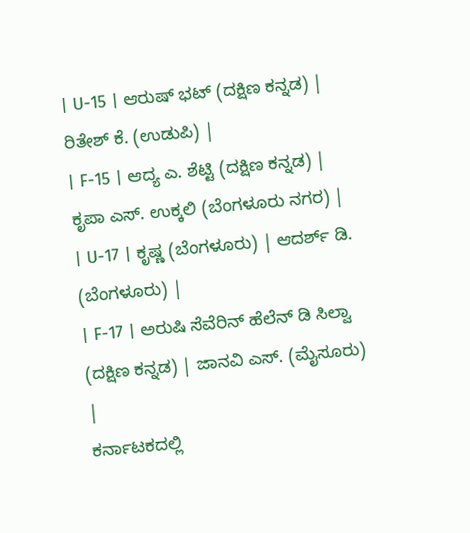| U-15 | ಆರುಷ್ ಭಟ್ (ದಕ್ಷಿಣ ಕನ್ನಡ) | ರಿತೇಶ್ ಕೆ. (ಉಡುಪಿ) |
| F-15 | ಆದ್ಯ ಎ. ಶೆಟ್ಟಿ (ದಕ್ಷಿಣ ಕನ್ನಡ) | ಕೃಪಾ ಎಸ್. ಉಕ್ಕಲಿ (ಬೆಂಗಳೂರು ನಗರ) |
| U-17 | ಕೃಷ್ಣ (ಬೆಂಗಳೂರು) | ಆದರ್ಶ್ ಡಿ. (ಬೆಂಗಳೂರು) |
| F-17 | ಅರುಷಿ ಸೆವೆರಿನ್ ಹೆಲೆನ್ ಡಿ ಸಿಲ್ವಾ (ದಕ್ಷಿಣ ಕನ್ನಡ) | ಜಾನವಿ ಎಸ್. (ಮೈಸೂರು) |
ಕರ್ನಾಟಕದಲ್ಲಿ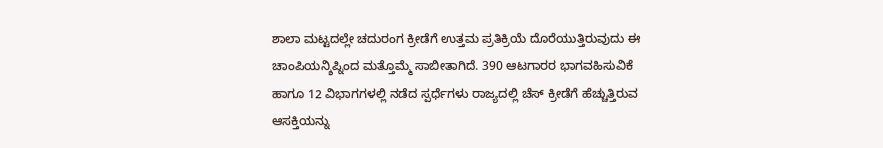ಶಾಲಾ ಮಟ್ಟದಲ್ಲೇ ಚದುರಂಗ ಕ್ರೀಡೆಗೆ ಉತ್ತಮ ಪ್ರತಿಕ್ರಿಯೆ ದೊರೆಯುತ್ತಿರುವುದು ಈ ಚಾಂಪಿಯನ್ಶಿಪ್ನಿಂದ ಮತ್ತೊಮ್ಮೆ ಸಾಬೀತಾಗಿದೆ. 390 ಆಟಗಾರರ ಭಾಗವಹಿಸುವಿಕೆ ಹಾಗೂ 12 ವಿಭಾಗಗಳಲ್ಲಿ ನಡೆದ ಸ್ಪರ್ಧೆಗಳು ರಾಜ್ಯದಲ್ಲಿ ಚೆಸ್ ಕ್ರೀಡೆಗೆ ಹೆಚ್ಚುತ್ತಿರುವ ಆಸಕ್ತಿಯನ್ನು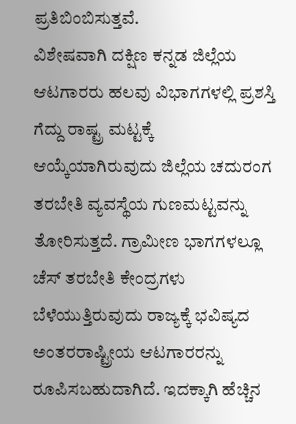ಪ್ರತಿಬಿಂಬಿಸುತ್ತವೆ.
ವಿಶೇಷವಾಗಿ ದಕ್ಷಿಣ ಕನ್ನಡ ಜಿಲ್ಲೆಯ ಆಟಗಾರರು ಹಲವು ವಿಭಾಗಗಳಲ್ಲಿ ಪ್ರಶಸ್ತಿ ಗೆದ್ದು ರಾಷ್ಟ್ರ ಮಟ್ಟಕ್ಕೆ ಆಯ್ಕೆಯಾಗಿರುವುದು ಜಿಲ್ಲೆಯ ಚದುರಂಗ ತರಬೇತಿ ವ್ಯವಸ್ಥೆಯ ಗುಣಮಟ್ಟವನ್ನು ತೋರಿಸುತ್ತದೆ. ಗ್ರಾಮೀಣ ಭಾಗಗಳಲ್ಲೂ ಚೆಸ್ ತರಬೇತಿ ಕೇಂದ್ರಗಳು ಬೆಳೆಯುತ್ತಿರುವುದು ರಾಜ್ಯಕ್ಕೆ ಭವಿಷ್ಯದ ಅಂತರರಾಷ್ಟ್ರೀಯ ಆಟಗಾರರನ್ನು ರೂಪಿಸಬಹುದಾಗಿದೆ. ಇದಕ್ಕಾಗಿ ಹೆಚ್ಚಿನ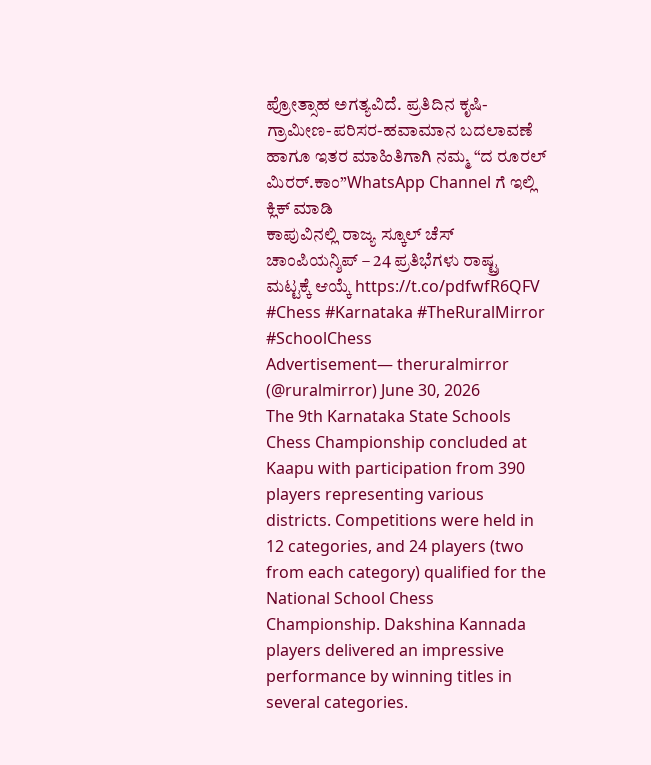ಪ್ರೋತ್ಸಾಹ ಅಗತ್ಯವಿದೆ. ಪ್ರತಿದಿನ ಕೃಷಿ-ಗ್ರಾಮೀಣ-ಪರಿಸರ-ಹವಾಮಾನ ಬದಲಾವಣೆ ಹಾಗೂ ಇತರ ಮಾಹಿತಿಗಾಗಿ ನಮ್ಮ “ದ ರೂರಲ್ ಮಿರರ್.ಕಾಂ”WhatsApp Channel ಗೆ ಇಲ್ಲಿ ಕ್ಲಿಕ್ ಮಾಡಿ
ಕಾಪುವಿನಲ್ಲಿ ರಾಜ್ಯ ಸ್ಕೂಲ್ ಚೆಸ್ ಚಾಂಪಿಯನ್ಶಿಪ್ – 24 ಪ್ರತಿಭೆಗಳು ರಾಷ್ಟ್ರ ಮಟ್ಟಕ್ಕೆ ಆಯ್ಕೆ https://t.co/pdfwfR6QFV #Chess #Karnataka #TheRuralMirror #SchoolChess
Advertisement— theruralmirror (@ruralmirror) June 30, 2026
The 9th Karnataka State Schools Chess Championship concluded at Kaapu with participation from 390 players representing various districts. Competitions were held in 12 categories, and 24 players (two from each category) qualified for the National School Chess Championship. Dakshina Kannada players delivered an impressive performance by winning titles in several categories.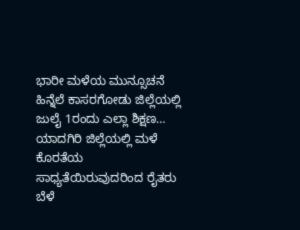ಭಾರೀ ಮಳೆಯ ಮುನ್ಸೂಚನೆ ಹಿನ್ನೆಲೆ ಕಾಸರಗೋಡು ಜಿಲ್ಲೆಯಲ್ಲಿ ಜುಲೈ 1ರಂದು ಎಲ್ಲಾ ಶಿಕ್ಷಣ…
ಯಾದಗಿರಿ ಜಿಲ್ಲೆಯಲ್ಲಿ ಮಳೆ ಕೊರತೆಯ ಸಾಧ್ಯತೆಯಿರುವುದರಿಂದ ರೈತರು ಬೆಳೆ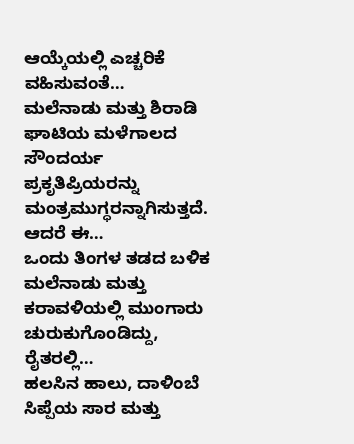ಆಯ್ಕೆಯಲ್ಲಿ ಎಚ್ಚರಿಕೆ ವಹಿಸುವಂತೆ…
ಮಲೆನಾಡು ಮತ್ತು ಶಿರಾಡಿ ಘಾಟಿಯ ಮಳೆಗಾಲದ ಸೌಂದರ್ಯ ಪ್ರಕೃತಿಪ್ರಿಯರನ್ನು ಮಂತ್ರಮುಗ್ಧರನ್ನಾಗಿಸುತ್ತದೆ. ಆದರೆ ಈ…
ಒಂದು ತಿಂಗಳ ತಡದ ಬಳಿಕ ಮಲೆನಾಡು ಮತ್ತು ಕರಾವಳಿಯಲ್ಲಿ ಮುಂಗಾರು ಚುರುಕುಗೊಂಡಿದ್ದು, ರೈತರಲ್ಲಿ…
ಹಲಸಿನ ಹಾಲು, ದಾಳಿಂಬೆ ಸಿಪ್ಪೆಯ ಸಾರ ಮತ್ತು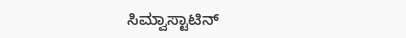ಸಿಮ್ವಾಸ್ಟಾಟಿನ್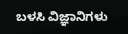ಬಳಸಿ ವಿಜ್ಞಾನಿಗಳು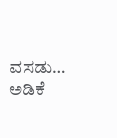ವಸಡು…
ಅಡಿಕೆ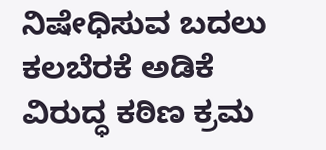ನಿಷೇಧಿಸುವ ಬದಲು ಕಲಬೆರಕೆ ಅಡಿಕೆ ವಿರುದ್ಧ ಕಠಿಣ ಕ್ರಮ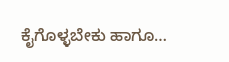ಕೈಗೊಳ್ಳಬೇಕು ಹಾಗೂ…